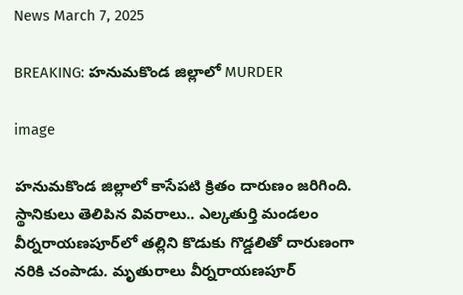News March 7, 2025

BREAKING: హనుమకొండ జిల్లాలో MURDER

image

హనుమకొండ జిల్లాలో కాసేపటి క్రితం దారుణం జరిగింది. స్థానికులు తెలిపిన వివరాలు.. ఎల్కతుర్తి మండలం వీర్నరాయణపూర్‌లో తల్లిని కొడుకు గొడ్డలితో దారుణంగా నరికి చంపాడు. మృతురాలు వీర్నరాయణపూర్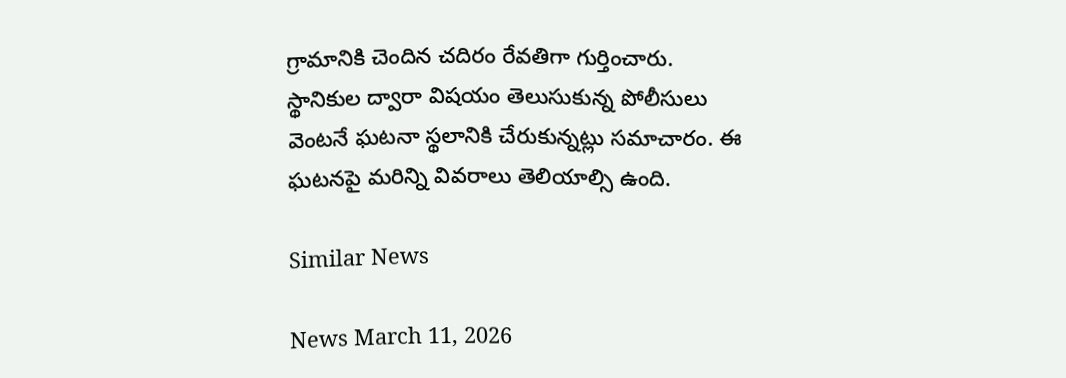గ్రామానికి చెందిన చదిరం రేవతిగా గుర్తించారు. స్థానికుల ద్వారా విషయం తెలుసుకున్న పోలీసులు వెంటనే ఘటనా స్థలానికి చేరుకున్నట్లు సమాచారం. ఈ ఘటనపై మరిన్ని వివరాలు తెలియాల్సి ఉంది.

Similar News

News March 11, 2026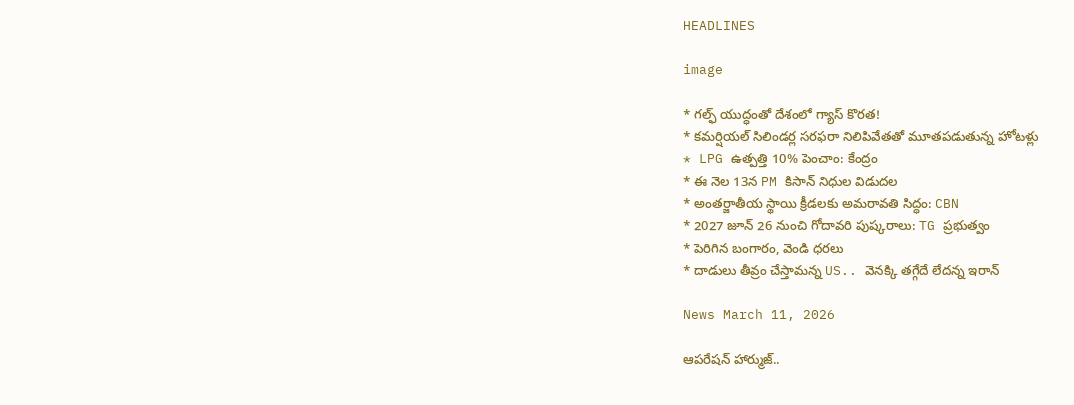HEADLINES

image

* గల్ఫ్ యుద్ధంతో దేశంలో గ్యాస్ కొరత!
* కమర్షియల్ సిలిండర్ల సరఫరా నిలిపివేతతో మూతపడుతున్న హోటళ్లు
* LPG ఉత్పత్తి 10% పెంచాం: కేంద్రం
* ఈ నెల 13న PM కిసాన్ నిధుల విడుదల
* అంతర్జాతీయ స్థాయి క్రీడలకు అమరావతి సిద్ధం: CBN
* 2027 జూన్ 26 నుంచి గోదావరి పుష్కరాలు: TG ప్రభుత్వం
* పెరిగిన బంగారం, వెండి ధరలు
* దాడులు తీవ్రం చేస్తామన్న US.. వెనక్కి తగ్గేదే లేదన్న ఇరాన్

News March 11, 2026

ఆపరేషన్ హార్ముజ్..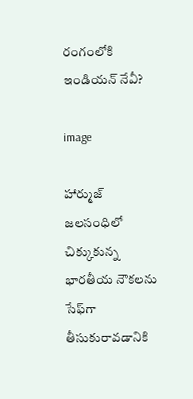రంగంలోకి ఇండియన్ నేవీ?

image

హార్ముజ్ జలసంధిలో చిక్కుకున్న భారతీయ నౌకలను సేఫ్‌గా తీసుకురావడానికి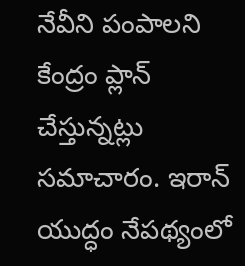నేవీని పంపాలని కేంద్రం ప్లాన్ చేస్తున్నట్లు సమాచారం. ఇరాన్ యుద్ధం నేపథ్యంలో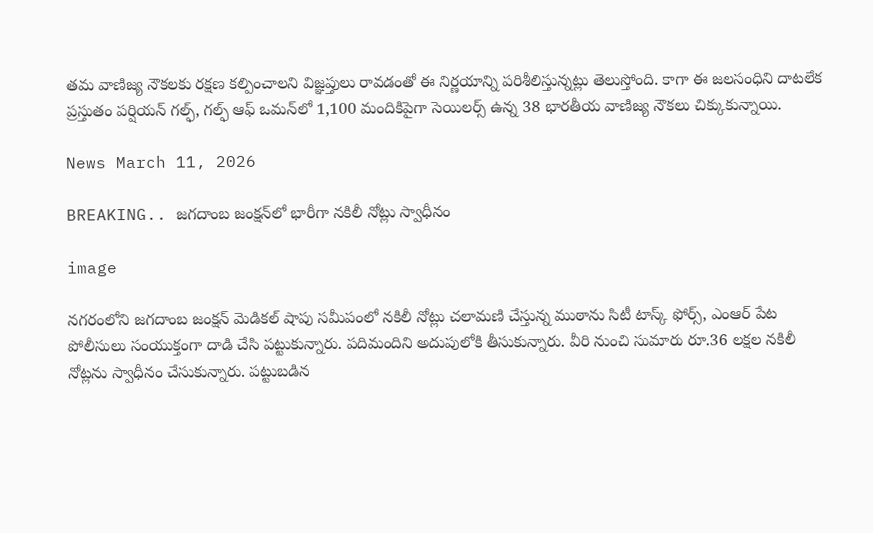తమ వాణిజ్య నౌకలకు రక్షణ కల్పించాలని విజ్ఞప్తులు రావడంతో ఈ నిర్ణయాన్ని పరిశీలిస్తున్నట్లు తెలుస్తోంది. కాగా ఈ జలసంధిని దాటలేక ప్రస్తుతం పర్షియన్ గల్ఫ్‌, గల్ఫ్ ఆఫ్ ఒమన్‌లో 1,100 మందికిపైగా సెయిలర్స్ ఉన్న 38 భారతీయ వాణిజ్య నౌకలు చిక్కుకున్నాయి.

News March 11, 2026

BREAKING.. జగదాంబ జంక్షన్‌లో భారీగా నకిలీ నోట్లు స్వాధీనం

image

నగరంలోని జగదాంబ జంక్షన్ మెడికల్ షాపు సమీపంలో నకిలీ నోట్లు చలామణి చేస్తున్న ముఠాను సిటీ టాస్క్ ఫోర్స్, ఎంఆర్ పేట పోలీసులు సంయుక్తంగా దాడి చేసి పట్టుకున్నారు. పదిమందిని అదుపులోకి తీసుకున్నారు. వీరి నుంచి సుమారు రూ.36 లక్షల నకిలీ నోట్లను స్వాధీనం చేసుకున్నారు. పట్టుబడిన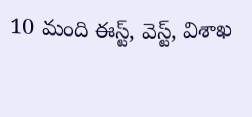10 మంది ఈస్ట్, వెస్ట్, విశాఖ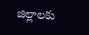జిల్లాలకు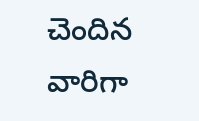చెందిన వారిగా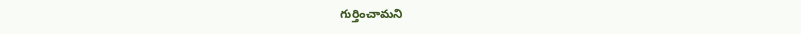గుర్తించామని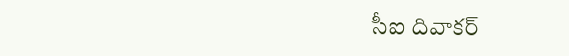సీఐ దివాకర్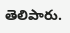తెలిపారు.